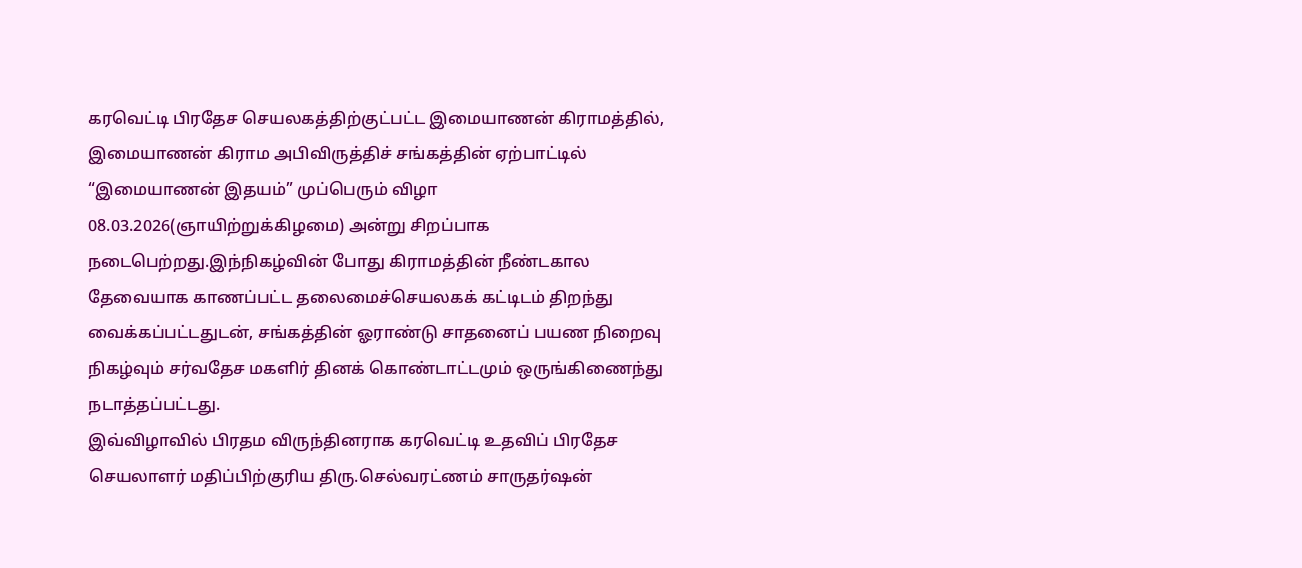கரவெட்டி பிரதேச செயலகத்திற்குட்பட்ட இமையாணன் கிராமத்தில், இமையாணன் கிராம அபிவிருத்திச் சங்கத்தின் ஏற்பாட்டில் “இமையாணன் இதயம்” முப்பெரும் விழா 08.03.2026(ஞாயிற்றுக்கிழமை) அன்று சிறப்பாக நடைபெற்றது.இந்நிகழ்வின் போது கிராமத்தின் நீண்டகால தேவையாக காணப்பட்ட தலைமைச்செயலகக் கட்டிடம் திறந்து வைக்கப்பட்டதுடன், சங்கத்தின் ஓராண்டு சாதனைப் பயண நிறைவு நிகழ்வும் சர்வதேச மகளிர் தினக் கொண்டாட்டமும் ஒருங்கிணைந்து நடாத்தப்பட்டது.
இவ்விழாவில் பிரதம விருந்தினராக கரவெட்டி உதவிப் பிரதேச செயலாளர் மதிப்பிற்குரிய திரு.செல்வரட்ணம் சாருதர்ஷன்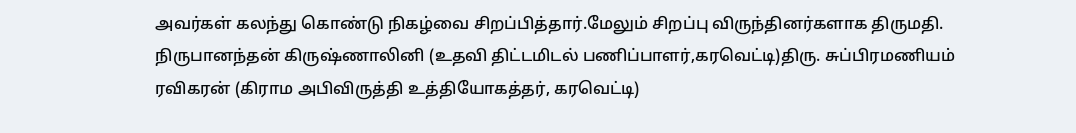அவர்கள் கலந்து கொண்டு நிகழ்வை சிறப்பித்தார்.மேலும் சிறப்பு விருந்தினர்களாக திருமதி. நிருபானந்தன் கிருஷ்ணாலினி (உதவி திட்டமிடல் பணிப்பாளர்,கரவெட்டி)திரு. சுப்பிரமணியம் ரவிகரன் (கிராம அபிவிருத்தி உத்தியோகத்தர், கரவெட்டி)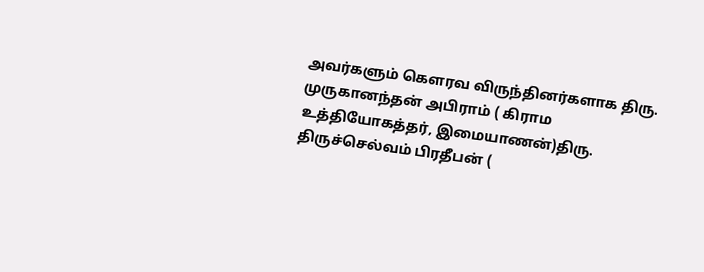அவர்களும் கௌரவ விருந்தினர்களாக திரு. முருகானந்தன் அபிராம் ( கிராம உத்தியோகத்தர், இமையாணன்)திரு. திருச்செல்வம் பிரதீபன் (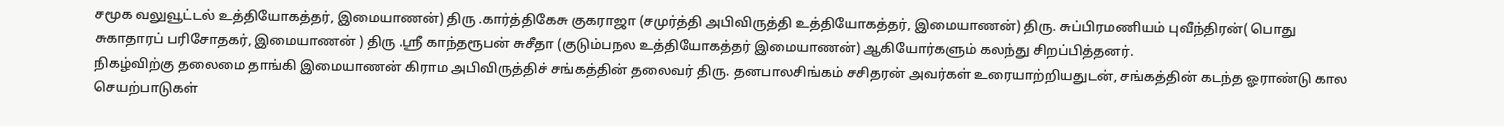சமூக வலுவூட்டல் உத்தியோகத்தர், இமையாணன்) திரு .கார்த்திகேசு குகராஜா (சமுர்த்தி அபிவிருத்தி உத்தியோகத்தர், இமையாணன்) திரு. சுப்பிரமணியம் புவீந்திரன்( பொது சுகாதாரப் பரிசோதகர், இமையாணன் ) திரு .ஸ்ரீ காந்தரூபன் சுசீதா (குடும்பநல உத்தியோகத்தர் இமையாணன்) ஆகியோர்களும் கலந்து சிறப்பித்தனர்.
நிகழ்விற்கு தலைமை தாங்கி இமையாணன் கிராம அபிவிருத்திச் சங்கத்தின் தலைவர் திரு. தனபாலசிங்கம் சசிதரன் அவர்கள் உரையாற்றியதுடன், சங்கத்தின் கடந்த ஓராண்டு கால செயற்பாடுகள்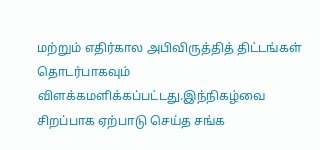மற்றும் எதிர்கால அபிவிருத்தித் திட்டங்கள் தொடர்பாகவும் விளக்கமளிக்கப்பட்டது.இந்நிகழ்வை சிறப்பாக ஏற்பாடு செய்த சங்க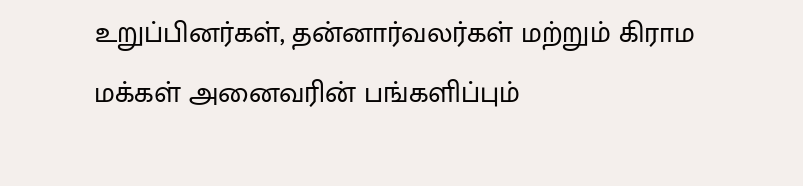உறுப்பினர்கள், தன்னார்வலர்கள் மற்றும் கிராம மக்கள் அனைவரின் பங்களிப்பும்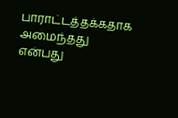பாராட்டத்தக்கதாக அமைந்தது என்பது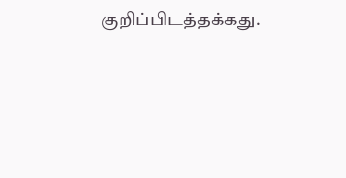குறிப்பிடத்தக்கது.